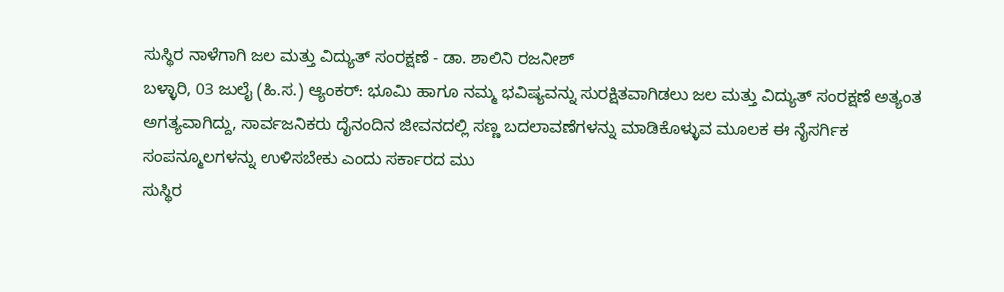ಸುಸ್ಥಿರ ನಾಳೆಗಾಗಿ ಜಲ ಮತ್ತು ವಿದ್ಯುತ್ ಸಂರಕ್ಷಣೆ - ಡಾ. ಶಾಲಿನಿ ರಜನೀಶ್
ಬಳ್ಳಾರಿ, 03 ಜುಲೈ (ಹಿ.ಸ.) ಆ್ಯಂಕರ್: ಭೂಮಿ ಹಾಗೂ ನಮ್ಮ ಭವಿಷ್ಯವನ್ನು ಸುರಕ್ಷಿತವಾಗಿಡಲು ಜಲ ಮತ್ತು ವಿದ್ಯುತ್ ಸಂರಕ್ಷಣೆ ಅತ್ಯಂತ ಅಗತ್ಯವಾಗಿದ್ದು, ಸಾರ್ವಜನಿಕರು ದೈನಂದಿನ ಜೀವನದಲ್ಲಿ ಸಣ್ಣ ಬದಲಾವಣೆಗಳನ್ನು ಮಾಡಿಕೊಳ್ಳುವ ಮೂಲಕ ಈ ನೈಸರ್ಗಿಕ ಸಂಪನ್ಮೂಲಗಳನ್ನು ಉಳಿಸಬೇಕು ಎಂದು ಸರ್ಕಾರದ ಮು
ಸುಸ್ಥಿರ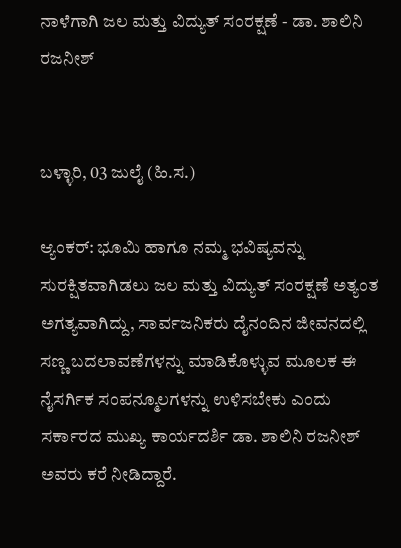ನಾಳೆಗಾಗಿ ಜಲ ಮತ್ತು ವಿದ್ಯುತ್ ಸಂರಕ್ಷಣೆ - ಡಾ. ಶಾಲಿನಿ ರಜನೀಶ್


ಬಳ್ಳಾರಿ, 03 ಜುಲೈ (ಹಿ.ಸ.)

ಆ್ಯಂಕರ್: ಭೂಮಿ ಹಾಗೂ ನಮ್ಮ ಭವಿಷ್ಯವನ್ನು ಸುರಕ್ಷಿತವಾಗಿಡಲು ಜಲ ಮತ್ತು ವಿದ್ಯುತ್ ಸಂರಕ್ಷಣೆ ಅತ್ಯಂತ ಅಗತ್ಯವಾಗಿದ್ದು, ಸಾರ್ವಜನಿಕರು ದೈನಂದಿನ ಜೀವನದಲ್ಲಿ ಸಣ್ಣ ಬದಲಾವಣೆಗಳನ್ನು ಮಾಡಿಕೊಳ್ಳುವ ಮೂಲಕ ಈ ನೈಸರ್ಗಿಕ ಸಂಪನ್ಮೂಲಗಳನ್ನು ಉಳಿಸಬೇಕು ಎಂದು ಸರ್ಕಾರದ ಮುಖ್ಯ ಕಾರ್ಯದರ್ಶಿ ಡಾ. ಶಾಲಿನಿ ರಜನೀಶ್ ಅವರು ಕರೆ ನೀಡಿದ್ದಾರೆ.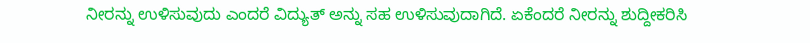ನೀರನ್ನು ಉಳಿಸುವುದು ಎಂದರೆ ವಿದ್ಯುತ್ ಅನ್ನು ಸಹ ಉಳಿಸುವುದಾಗಿದೆ. ಏಕೆಂದರೆ ನೀರನ್ನು ಶುದ್ದೀಕರಿಸಿ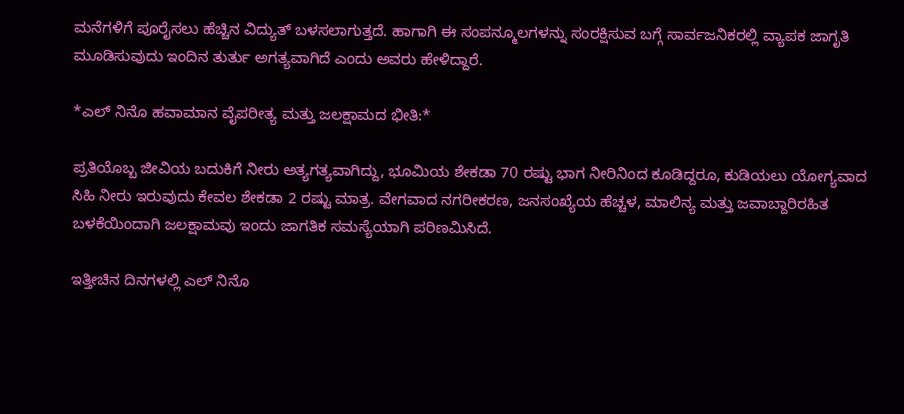ಮನೆಗಳಿಗೆ ಪೂರೈಸಲು ಹೆಚ್ಚಿನ ವಿದ್ಯುತ್ ಬಳಸಲಾಗುತ್ತದೆ. ಹಾಗಾಗಿ ಈ ಸಂಪನ್ಮೂಲಗಳನ್ನು ಸಂರಕ್ಷಿಸುವ ಬಗ್ಗೆ ಸಾರ್ವಜನಿಕರಲ್ಲಿ ವ್ಯಾಪಕ ಜಾಗೃತಿ ಮೂಡಿಸುವುದು ಇಂದಿನ ತುರ್ತು ಅಗತ್ಯವಾಗಿದೆ ಎಂದು ಅವರು ಹೇಳಿದ್ದಾರೆ.

*ಎಲ್ ನಿನೊ ಹವಾಮಾನ ವೈಪರೀತ್ಯ ಮತ್ತು ಜಲಕ್ಷಾಮದ ಭೀತಿ:*

ಪ್ರತಿಯೊಬ್ಬ ಜೀವಿಯ ಬದುಕಿಗೆ ನೀರು ಅತ್ಯಗತ್ಯವಾಗಿದ್ದು, ಭೂಮಿಯ ಶೇಕಡಾ 70 ರಷ್ಟು ಭಾಗ ನೀರಿನಿಂದ ಕೂಡಿದ್ದರೂ, ಕುಡಿಯಲು ಯೋಗ್ಯವಾದ ಸಿಹಿ ನೀರು ಇರುವುದು ಕೇವಲ ಶೇಕಡಾ 2 ರಷ್ಟು ಮಾತ್ರ. ವೇಗವಾದ ನಗರೀಕರಣ, ಜನಸಂಖ್ಯೆಯ ಹೆಚ್ಚಳ, ಮಾಲಿನ್ಯ ಮತ್ತು ಜವಾಬ್ದಾರಿರಹಿತ ಬಳಕೆಯಿಂದಾಗಿ ಜಲಕ್ಷಾಮವು ಇಂದು ಜಾಗತಿಕ ಸಮಸ್ಯೆಯಾಗಿ ಪರಿಣಮಿಸಿದೆ.

ಇತ್ತೀಚಿನ ದಿನಗಳಲ್ಲಿ ಎಲ್ ನಿನೊ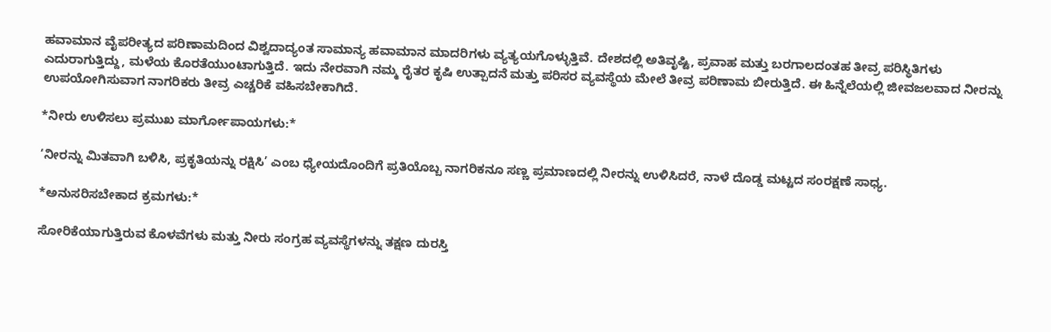ಹವಾಮಾನ ವೈಪರೀತ್ಯದ ಪರಿಣಾಮದಿಂದ ವಿಶ್ವದಾದ್ಯಂತ ಸಾಮಾನ್ಯ ಹವಾಮಾನ ಮಾದರಿಗಳು ವ್ಯತ್ಯಯಗೊಳ್ಳುತ್ತಿವೆ. ದೇಶದಲ್ಲಿ ಅತಿವೃಷ್ಟಿ, ಪ್ರವಾಹ ಮತ್ತು ಬರಗಾಲದಂತಹ ತೀವ್ರ ಪರಿಸ್ಥಿತಿಗಳು ಎದುರಾಗುತ್ತಿದ್ದು, ಮಳೆಯ ಕೊರತೆಯುಂಟಾಗುತ್ತಿದೆ. ಇದು ನೇರವಾಗಿ ನಮ್ಮ ರೈತರ ಕೃಷಿ ಉತ್ಪಾದನೆ ಮತ್ತು ಪರಿಸರ ವ್ಯವಸ್ಥೆಯ ಮೇಲೆ ತೀವ್ರ ಪರಿಣಾಮ ಬೀರುತ್ತಿದೆ. ಈ ಹಿನ್ನೆಲೆಯಲ್ಲಿ ಜೀವಜಲವಾದ ನೀರನ್ನು ಉಪಯೋಗಿಸುವಾಗ ನಾಗರಿಕರು ತೀವ್ರ ಎಚ್ಚರಿಕೆ ವಹಿಸಬೇಕಾಗಿದೆ.

*ನೀರು ಉಳಿಸಲು ಪ್ರಮುಖ ಮಾರ್ಗೋಪಾಯಗಳು:*

‘ನೀರನ್ನು ಮಿತವಾಗಿ ಬಳಿಸಿ, ಪ್ರಕೃತಿಯನ್ನು ರಕ್ಷಿಸಿ’ ಎಂಬ ಧ್ಯೇಯದೊಂದಿಗೆ ಪ್ರತಿಯೊಬ್ಬ ನಾಗರಿಕನೂ ಸಣ್ಣ ಪ್ರಮಾಣದಲ್ಲಿ ನೀರನ್ನು ಉಳಿಸಿದರೆ, ನಾಳೆ ದೊಡ್ಡ ಮಟ್ಟದ ಸಂರಕ್ಷಣೆ ಸಾಧ್ಯ.

*ಅನುಸರಿಸಬೇಕಾದ ಕ್ರಮಗಳು:*

ಸೋರಿಕೆಯಾಗುತ್ತಿರುವ ಕೊಳವೆಗಳು ಮತ್ತು ನೀರು ಸಂಗ್ರಹ ವ್ಯವಸ್ಥೆಗಳನ್ನು ತಕ್ಷಣ ದುರಸ್ತಿ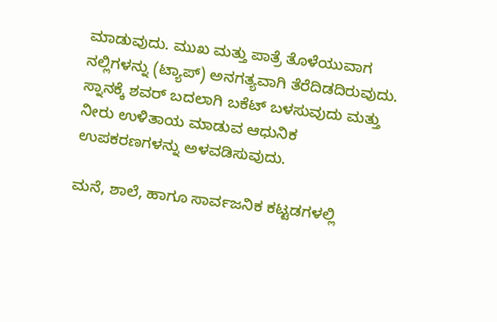ಮಾಡುವುದು. ಮುಖ ಮತ್ತು ಪಾತ್ರೆ ತೊಳೆಯುವಾಗ ನಲ್ಲಿಗಳನ್ನು (ಟ್ಯಾಪ್) ಅನಗತ್ಯವಾಗಿ ತೆರೆದಿಡದಿರುವುದು. ಸ್ನಾನಕ್ಕೆ ಶವರ್ ಬದಲಾಗಿ ಬಕೆಟ್ ಬಳಸುವುದು ಮತ್ತು ನೀರು ಉಳಿತಾಯ ಮಾಡುವ ಆಧುನಿಕ ಉಪಕರಣಗಳನ್ನು ಅಳವಡಿಸುವುದು.

ಮನೆ, ಶಾಲೆ, ಹಾಗೂ ಸಾರ್ವಜನಿಕ ಕಟ್ಟಡಗಳಲ್ಲಿ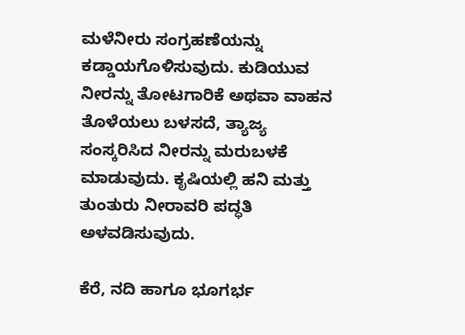ಮಳೆನೀರು ಸಂಗ್ರಹಣೆಯನ್ನು ಕಡ್ಡಾಯಗೊಳಿಸುವುದು. ಕುಡಿಯುವ ನೀರನ್ನು ತೋಟಗಾರಿಕೆ ಅಥವಾ ವಾಹನ ತೊಳೆಯಲು ಬಳಸದೆ, ತ್ಯಾಜ್ಯ ಸಂಸ್ಕರಿಸಿದ ನೀರನ್ನು ಮರುಬಳಕೆ ಮಾಡುವುದು. ಕೃಷಿಯಲ್ಲಿ ಹನಿ ಮತ್ತು ತುಂತುರು ನೀರಾವರಿ ಪದ್ಧತಿ ಅಳವಡಿಸುವುದು.

ಕೆರೆ, ನದಿ ಹಾಗೂ ಭೂಗರ್ಭ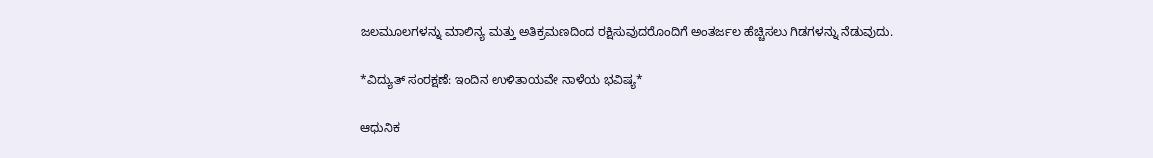ಜಲಮೂಲಗಳನ್ನು ಮಾಲಿನ್ಯ ಮತ್ತು ಅತಿಕ್ರಮಣದಿಂದ ರಕ್ಷಿಸುವುದರೊಂದಿಗೆ ಅಂತರ್ಜಲ ಹೆಚ್ಚಿಸಲು ಗಿಡಗಳನ್ನು ನೆಡುವುದು.

*ವಿದ್ಯುತ್ ಸಂರಕ್ಷಣೆ: ಇಂದಿನ ಉಳಿತಾಯವೇ ನಾಳೆಯ ಭವಿಷ್ಯ*

ಆಧುನಿಕ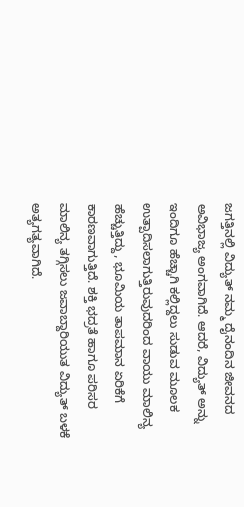ಜಗತ್ತಿನಲ್ಲಿ ವಿದ್ಯುತ್ ನಮ್ಮ ದೈನಂದಿನ ಜೀವನದ ಅವಿಭಾಜ್ಯ ಅಂಗವಾಗಿದೆ. ಆದರೆ, ವಿದ್ಯುತ್ ಅನ್ನು ಇಂದಿಗೂ ಹೆಚ್ಚಾಗಿ ಕಲ್ಲಿದ್ದಲು ಸುಡುವ ಮೂಲಕ ಉತ್ಪಾದಿಸಲಾಗುತ್ತಿರುವುದರಿಂದ ವಾಯು ಮಾಲಿನ್ಯ ಹೆಚ್ಚುತ್ತಿದ್ದು, ಭೂಮಿಯ ತಾಪಮಾನ ಏರಿಕೆಗೆ ಕಾರಣವಾಗುತ್ತಿದೆ. ಶಕ್ತಿ ಭದ್ರತೆ ಹಾಗೂ ಪರಿಸರ ಮಾಲಿನ್ಯ ತಗ್ಗಿಸಲು ಜವಾಬ್ದಾರಿಯುತ ವಿದ್ಯುತ್ ಬಳಕೆ ಅತ್ಯಗತ್ಯವಾಗಿದೆ.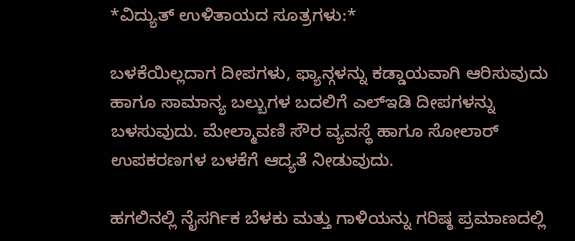*ವಿದ್ಯುತ್ ಉಳಿತಾಯದ ಸೂತ್ರಗಳು:*

ಬಳಕೆಯಿಲ್ಲದಾಗ ದೀಪಗಳು, ಫ್ಯಾನ್ಗಳನ್ನು ಕಡ್ಡಾಯವಾಗಿ ಆರಿಸುವುದು ಹಾಗೂ ಸಾಮಾನ್ಯ ಬಲ್ಬುಗಳ ಬದಲಿಗೆ ಎಲ್ಇಡಿ ದೀಪಗಳನ್ನು ಬಳಸುವುದು. ಮೇಲ್ಮಾವಣಿ ಸೌರ ವ್ಯವಸ್ಥೆ ಹಾಗೂ ಸೋಲಾರ್ ಉಪಕರಣಗಳ ಬಳಕೆಗೆ ಆದ್ಯತೆ ನೀಡುವುದು.

ಹಗಲಿನಲ್ಲಿ ನೈಸರ್ಗಿಕ ಬೆಳಕು ಮತ್ತು ಗಾಳಿಯನ್ನು ಗರಿಷ್ಠ ಪ್ರಮಾಣದಲ್ಲಿ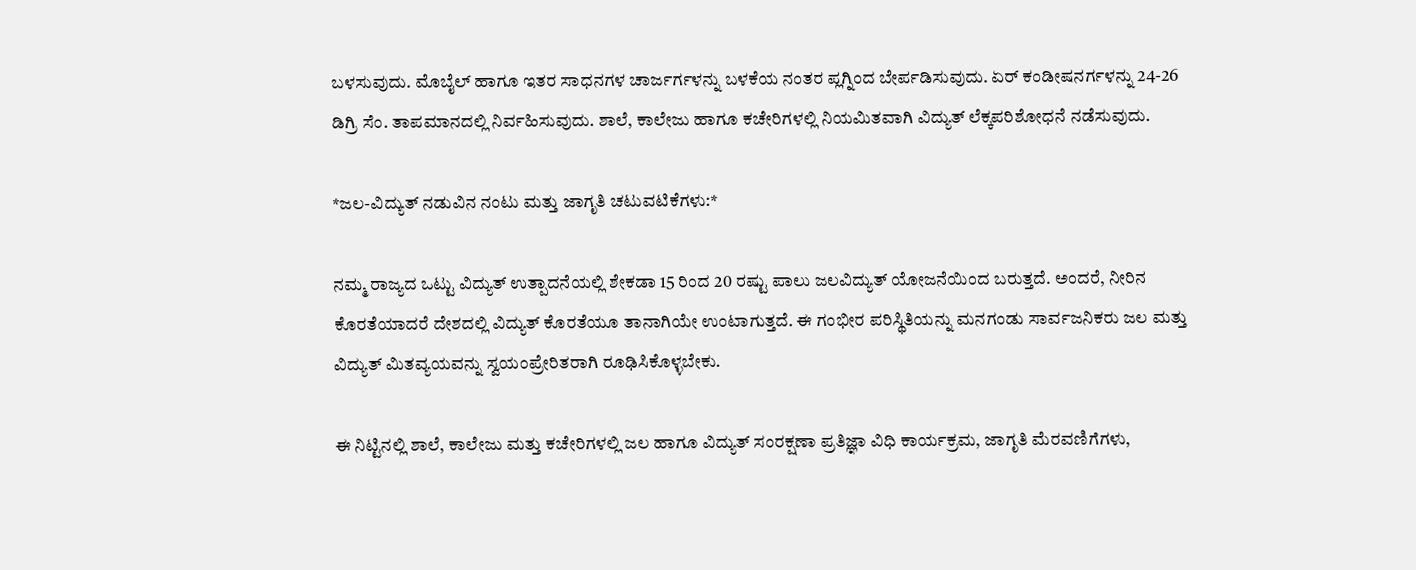ಬಳಸುವುದು. ಮೊಬೈಲ್ ಹಾಗೂ ಇತರ ಸಾಧನಗಳ ಚಾರ್ಜರ್ಗಳನ್ನು ಬಳಕೆಯ ನಂತರ ಪ್ಲಗ್ನಿಂದ ಬೇರ್ಪಡಿಸುವುದು. ಏರ್ ಕಂಡೀಷನರ್ಗಳನ್ನು 24-26 ಡಿಗ್ರಿ ಸೆಂ. ತಾಪಮಾನದಲ್ಲಿ ನಿರ್ವಹಿಸುವುದು. ಶಾಲೆ, ಕಾಲೇಜು ಹಾಗೂ ಕಚೇರಿಗಳಲ್ಲಿ ನಿಯಮಿತವಾಗಿ ವಿದ್ಯುತ್ ಲೆಕ್ಕಪರಿಶೋಧನೆ ನಡೆಸುವುದು.

*ಜಲ-ವಿದ್ಯುತ್ ನಡುವಿನ ನಂಟು ಮತ್ತು ಜಾಗೃತಿ ಚಟುವಟಿಕೆಗಳು:*

ನಮ್ಮ ರಾಜ್ಯದ ಒಟ್ಟು ವಿದ್ಯುತ್ ಉತ್ಪಾದನೆಯಲ್ಲಿ ಶೇಕಡಾ 15 ರಿಂದ 20 ರಷ್ಟು ಪಾಲು ಜಲವಿದ್ಯುತ್ ಯೋಜನೆಯಿಂದ ಬರುತ್ತದೆ. ಅಂದರೆ, ನೀರಿನ ಕೊರತೆಯಾದರೆ ದೇಶದಲ್ಲಿ ವಿದ್ಯುತ್ ಕೊರತೆಯೂ ತಾನಾಗಿಯೇ ಉಂಟಾಗುತ್ತದೆ. ಈ ಗಂಭೀರ ಪರಿಸ್ಥಿತಿಯನ್ನು ಮನಗಂಡು ಸಾರ್ವಜನಿಕರು ಜಲ ಮತ್ತು ವಿದ್ಯುತ್ ಮಿತವ್ಯಯವನ್ನು ಸ್ವಯಂಪ್ರೇರಿತರಾಗಿ ರೂಢಿಸಿಕೊಳ್ಳಬೇಕು.

ಈ ನಿಟ್ಟಿನಲ್ಲಿ ಶಾಲೆ, ಕಾಲೇಜು ಮತ್ತು ಕಚೇರಿಗಳಲ್ಲಿ ಜಲ ಹಾಗೂ ವಿದ್ಯುತ್ ಸಂರಕ್ಷಣಾ ಪ್ರತಿಜ್ಞಾ ವಿಧಿ ಕಾರ್ಯಕ್ರಮ, ಜಾಗೃತಿ ಮೆರವಣಿಗೆಗಳು,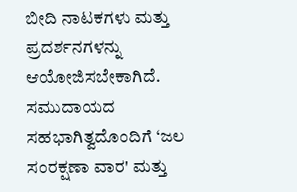ಬೀದಿ ನಾಟಕಗಳು ಮತ್ತು ಪ್ರದರ್ಶನಗಳನ್ನು ಆಯೋಜಿಸಬೇಕಾಗಿದೆ. ಸಮುದಾಯದ ಸಹಭಾಗಿತ್ವದೊಂದಿಗೆ ‘ಜಲ ಸಂರಕ್ಷಣಾ ವಾರ' ಮತ್ತು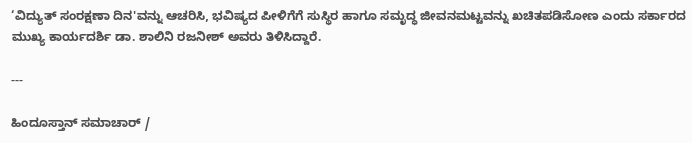‘ವಿದ್ಯುತ್ ಸಂರಕ್ಷಣಾ ದಿನ'ವನ್ನು ಆಚರಿಸಿ, ಭವಿಷ್ಯದ ಪೀಳಿಗೆಗೆ ಸುಸ್ಥಿರ ಹಾಗೂ ಸಮೃದ್ಧ ಜೀವನಮಟ್ಟವನ್ನು ಖಚಿತಪಡಿಸೋಣ ಎಂದು ಸರ್ಕಾರದ ಮುಖ್ಯ ಕಾರ್ಯದರ್ಶಿ ಡಾ. ಶಾಲಿನಿ ರಜನೀಶ್ ಅವರು ತಿಳಿಸಿದ್ದಾರೆ.

---

ಹಿಂದೂಸ್ತಾನ್ ಸಮಾಚಾರ್ /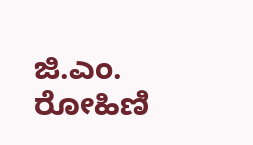ಜಿ.ಎಂ. ರೋಹಿಣಿ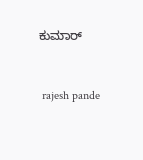ಕುಮಾರ್


 rajesh pande